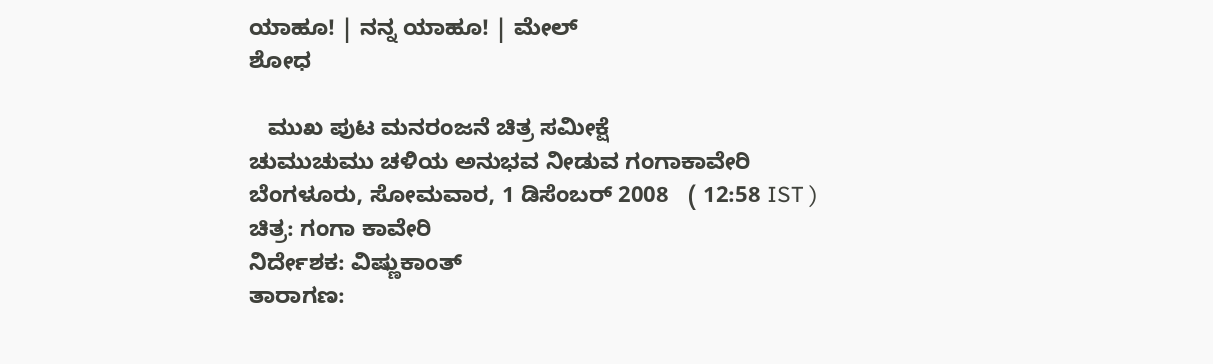ಯಾಹೂ! | ನನ್ನ ಯಾಹೂ! | ಮೇಲ್
ಶೋಧ

   ಮುಖ ಪುಟ ಮನರಂಜನೆ ಚಿತ್ರ ಸಮೀಕ್ಷೆ
ಚುಮುಚುಮು ಚಳಿಯ ಅನುಭವ ನೀಡುವ ಗಂಗಾಕಾವೇರಿ
ಬೆಂಗಳೂರು, ಸೋಮವಾರ, 1 ಡಿಸೆಂಬರ್ 2008   ( 12:58 IST )
ಚಿತ್ರ: ಗಂಗಾ ಕಾವೇರಿ
ನಿರ್ದೇಶಕ: ವಿಷ್ಣುಕಾಂತ್
ತಾರಾಗಣ: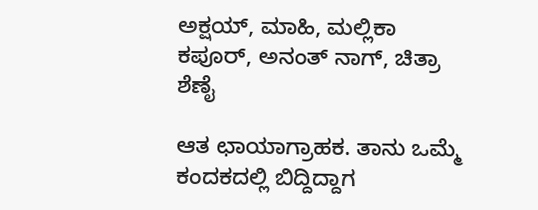ಅಕ್ಷಯ್, ಮಾಹಿ, ಮಲ್ಲಿಕಾ ಕಪೂರ್, ಅನಂತ್ ನಾಗ್, ಚಿತ್ರಾ ಶೆಣೈ

ಆತ ಛಾಯಾಗ್ರಾಹಕ. ತಾನು ಒಮ್ಮೆ ಕಂದಕದಲ್ಲಿ ಬಿದ್ದಿದ್ದಾಗ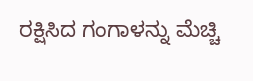ರಕ್ಷಿಸಿದ ಗಂಗಾಳನ್ನು ಮೆಚ್ಚಿ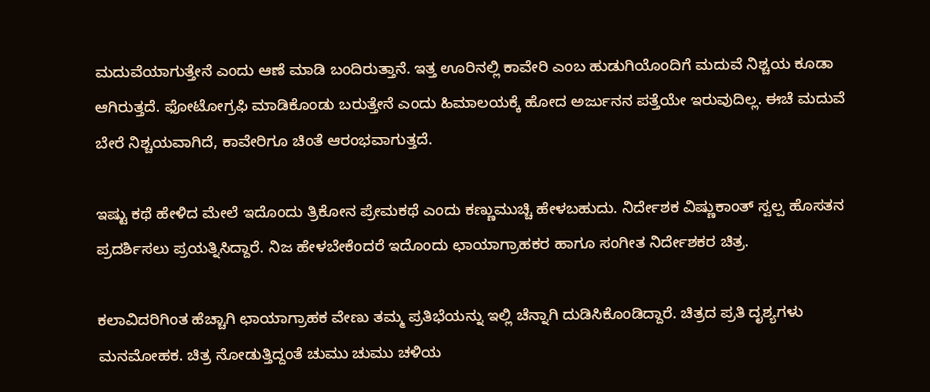ಮದುವೆಯಾಗುತ್ತೇನೆ ಎಂದು ಆಣೆ ಮಾಡಿ ಬಂದಿರುತ್ತಾನೆ. ಇತ್ತ ಊರಿನಲ್ಲಿ ಕಾವೇರಿ ಎಂಬ ಹುಡುಗಿಯೊಂದಿಗೆ ಮದುವೆ ನಿಶ್ಚಯ ಕೂಡಾ ಆಗಿರುತ್ತದೆ. ಫೋಟೋಗ್ರಫಿ ಮಾಡಿಕೊಂಡು ಬರುತ್ತೇನೆ ಎಂದು ಹಿಮಾಲಯಕ್ಕೆ ಹೋದ ಅರ್ಜುನನ ಪತ್ತೆಯೇ ಇರುವುದಿಲ್ಲ. ಈಚೆ ಮದುವೆ ಬೇರೆ ನಿಶ್ಚಯವಾಗಿದೆ, ಕಾವೇರಿಗೂ ಚಿಂತೆ ಆರಂಭವಾಗುತ್ತದೆ.

ಇಷ್ಟು ಕಥೆ ಹೇಳಿದ ಮೇಲೆ ಇದೊಂದು ತ್ರಿಕೋನ ಪ್ರೇಮಕಥೆ ಎಂದು ಕಣ್ಣುಮುಚ್ಚಿ ಹೇಳಬಹುದು. ನಿರ್ದೇಶಕ ವಿಷ್ಣುಕಾಂತ್ ಸ್ವಲ್ಪ ಹೊಸತನ ಪ್ರದರ್ಶಿಸಲು ಪ್ರಯತ್ನಿಸಿದ್ದಾರೆ. ನಿಜ ಹೇಳಬೇಕೆಂದರೆ ಇದೊಂದು ಛಾಯಾಗ್ರಾಹಕರ ಹಾಗೂ ಸಂಗೀತ ನಿರ್ದೇಶಕರ ಚಿತ್ರ.

ಕಲಾವಿದರಿಗಿಂತ ಹೆಚ್ಚಾಗಿ ಛಾಯಾಗ್ರಾಹಕ ವೇಣು ತಮ್ಮ ಪ್ರತಿಭೆಯನ್ನು ಇಲ್ಲಿ ಚೆನ್ನಾಗಿ ದುಡಿಸಿಕೊಂಡಿದ್ದಾರೆ. ಚಿತ್ರದ ಪ್ರತಿ ದೃಶ್ಯಗಳು ಮನಮೋಹಕ. ಚಿತ್ರ ನೋಡುತ್ತಿದ್ದಂತೆ ಚುಮು ಚುಮು ಚಳಿಯ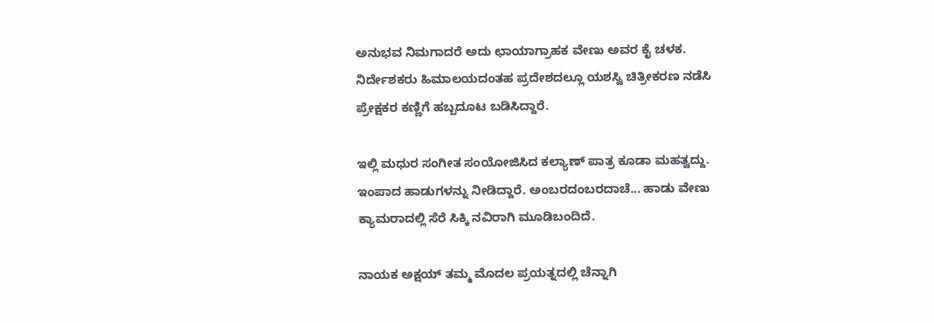ಅನುಭವ ನಿಮಗಾದರೆ ಅದು ಛಾಯಾಗ್ರಾಹಕ ವೇಣು ಅವರ ಕೈ ಚಳಕ. ನಿರ್ದೇಶಕರು ಹಿಮಾಲಯದಂತಹ ಪ್ರದೇಶದಲ್ಲೂ ಯಶಸ್ವಿ ಚಿತ್ರೀಕರಣ ನಡೆಸಿ ಪ್ರೇಕ್ಷಕರ ಕಣ್ಣಿಗೆ ಹಬ್ಬದೂಟ ಬಡಿಸಿದ್ದಾರೆ.

ಇಲ್ಲಿ ಮಧುರ ಸಂಗೀತ ಸಂಯೋಜಿಸಿದ ಕಲ್ಯಾಣ್ ಪಾತ್ರ ಕೂಡಾ ಮಹತ್ವದ್ದು. ಇಂಪಾದ ಹಾಡುಗಳನ್ನು ನೀಡಿದ್ದಾರೆ. ಅಂಬರದಂಬರದಾಚೆ... ಹಾಡು ವೇಣು ಕ್ಯಾಮರಾದಲ್ಲಿ ಸೆರೆ ಸಿಕ್ಕಿ ನವಿರಾಗಿ ಮೂಡಿಬಂದಿದೆ.

ನಾಯಕ ಅಕ್ಷಯ್ ತಮ್ಮ ಮೊದಲ ಪ್ರಯತ್ನದಲ್ಲಿ ಚೆನ್ನಾಗಿ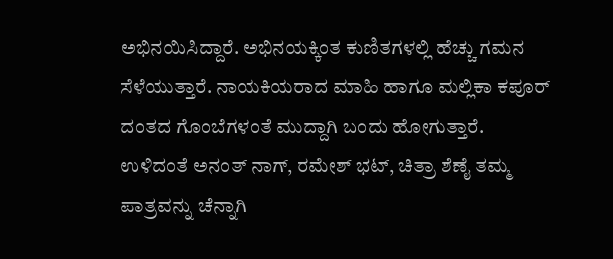ಅಭಿನಯಿಸಿದ್ದಾರೆ. ಅಭಿನಯಕ್ಕಿಂತ ಕುಣಿತಗಳಲ್ಲಿ ಹೆಚ್ಚು ಗಮನ ಸೆಳೆಯುತ್ತಾರೆ. ನಾಯಕಿಯರಾದ ಮಾಹಿ ಹಾಗೂ ಮಲ್ಲಿಕಾ ಕಪೂರ್ ದಂತದ ಗೊಂಬೆಗಳಂತೆ ಮುದ್ದಾಗಿ ಬಂದು ಹೋಗುತ್ತಾರೆ. ಉಳಿದಂತೆ ಅನಂತ್ ನಾಗ್, ರಮೇಶ್ ಭಟ್, ಚಿತ್ರಾ ಶೆಣೈ ತಮ್ಮ ಪಾತ್ರವನ್ನು ಚೆನ್ನಾಗಿ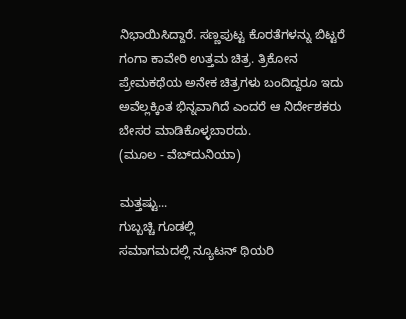ನಿಭಾಯಿಸಿದ್ದಾರೆ. ಸಣ್ಣಪುಟ್ಟ ಕೊರತೆಗಳನ್ನು ಬಿಟ್ಟರೆ ಗಂಗಾ ಕಾವೇರಿ ಉತ್ತಮ ಚಿತ್ರ. ತ್ರಿಕೋನ ಪ್ರೇಮಕಥೆಯ ಅನೇಕ ಚಿತ್ರಗಳು ಬಂದಿದ್ದರೂ ಇದು ಅವೆಲ್ಲಕ್ಕಿಂತ ಭಿನ್ನವಾಗಿದೆ ಎಂದರೆ ಆ ನಿರ್ದೇಶಕರು ಬೇಸರ ಮಾಡಿಕೊಳ್ಳಬಾರದು.
(ಮೂಲ - ವೆಬ್‌ದುನಿಯಾ)

ಮತ್ತಷ್ಟು...
ಗುಬ್ಬಚ್ಚಿ ಗೂಡಲ್ಲಿ
ಸಮಾಗಮದಲ್ಲಿ ನ್ಯೂಟನ್ ಥಿಯರಿ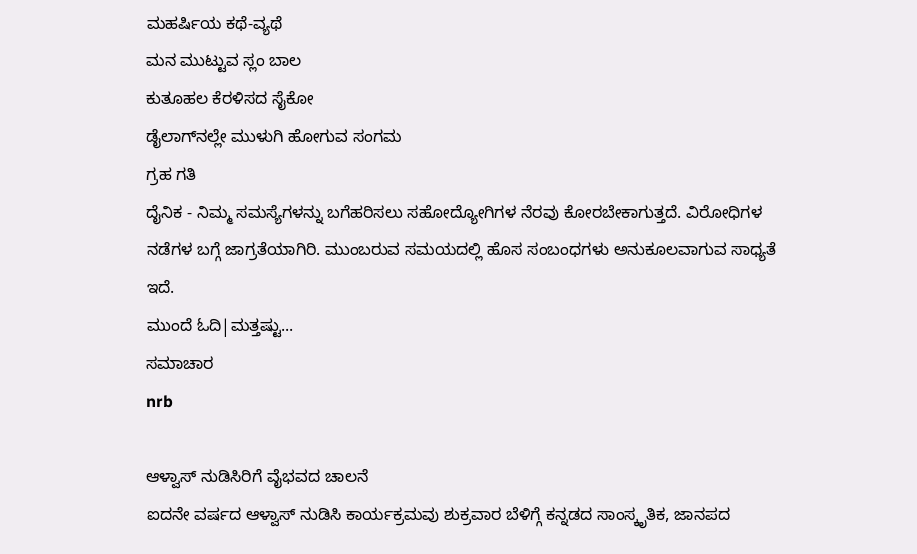ಮಹರ್ಷಿಯ ಕಥೆ-ವ್ಯಥೆ
ಮನ ಮುಟ್ಟುವ ಸ್ಲಂ ಬಾಲ
ಕುತೂಹಲ ಕೆರಳಿಸದ ಸೈಕೋ
ಡೈಲಾಗ್‌ನಲ್ಲೇ ಮುಳುಗಿ ಹೋಗುವ ಸಂಗಮ
ಗ್ರಹ ಗತಿ
ದೈನಿಕ - ನಿಮ್ಮ ಸಮಸ್ಯೆಗಳನ್ನು ಬಗೆಹರಿಸಲು ಸಹೋದ್ಯೋಗಿಗಳ ನೆರವು ಕೋರಬೇಕಾಗುತ್ತದೆ. ವಿರೋಧಿಗಳ ನಡೆಗಳ ಬಗ್ಗೆ ಜಾಗ್ರತೆಯಾಗಿರಿ. ಮುಂಬರುವ ಸಮಯದಲ್ಲಿ ಹೊಸ ಸಂಬಂಧಗಳು ಅನುಕೂಲವಾಗುವ ಸಾಧ್ಯತೆ ಇದೆ.
ಮುಂದೆ ಓದಿ|ಮತ್ತಷ್ಟು...
ಸಮಾಚಾರ
nrb

ಆಳ್ವಾಸ್ ನುಡಿಸಿರಿಗೆ ವೈಭವದ ಚಾಲನೆ
ಐದನೇ ವರ್ಷದ ಆಳ್ವಾಸ್ ನುಡಿಸಿ ಕಾರ್ಯಕ್ರಮವು ಶುಕ್ರವಾರ ಬೆಳಿಗ್ಗೆ ಕನ್ನಡದ ಸಾಂಸ್ಕೃತಿಕ, ಜಾನಪದ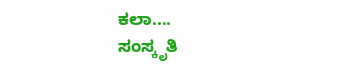ಕಲಾ....
ಸಂಸ್ಕೃತಿ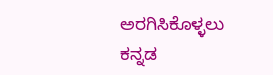ಅರಗಿಸಿಕೊಳ್ಳಲು ಕನ್ನಡ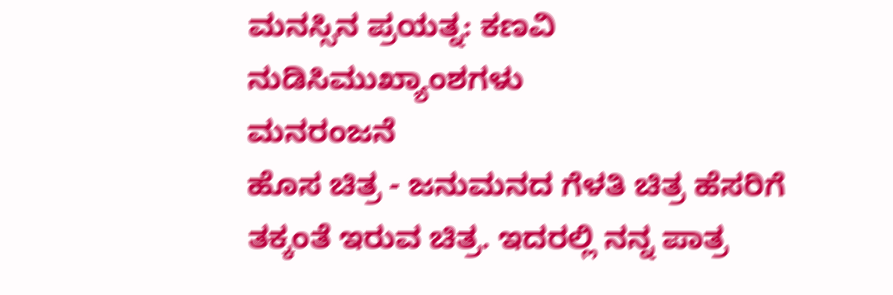ಮನಸ್ಸಿನ ಪ್ರಯತ್ನ: ಕಣವಿ
ನುಡಿಸಿಮುಖ್ಯಾಂಶಗಳು
ಮನರಂಜನೆ
ಹೊಸ ಚಿತ್ರ - ಜನುಮನದ ಗೆಳತಿ ಚಿತ್ರ ಹೆಸರಿಗೆ ತಕ್ಕಂತೆ ಇರುವ ಚಿತ್ರ. ಇದರಲ್ಲಿ ನನ್ನ ಪಾತ್ರ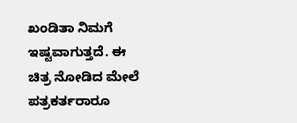ಖಂಡಿತಾ ನಿಮಗೆ ಇಷ್ಟವಾಗುತ್ತದೆ. ಈ ಚಿತ್ರ ನೋಡಿದ ಮೇಲೆ ಪತ್ರಕರ್ತರಾರೂ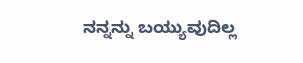ನನ್ನನ್ನು ಬಯ್ಯುವುದಿಲ್ಲ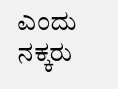ಎಂದು ನಕ್ಕರು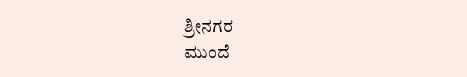ಶ್ರೀನಗರ
ಮುಂದೆ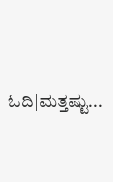ಓದಿ|ಮತ್ತಷ್ಟು...